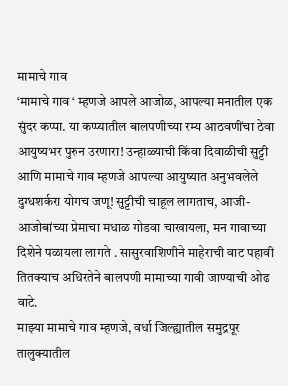मामाचे गाव
‘मामाचे गाव ‘ म्हणजे आपले आजोळ, आपल्या मनातील एक सुंदर कप्पा. या कप्प्यातील बालपणीच्या रम्य आठवणींचा ठेवा आयुष्यभर पुरुन उरणारा! उन्हाळ्याची किंवा दिवाळीची सुट्टी आणि मामाचे गाव म्हणजे आपल्या आयुष्यात अनुभवलेले दुग्धशर्करा योगच जणू! सुट्टीची चाहूल लागताच, आजी- आजोबांच्या प्रेमाचा मधाळ गोडवा चाखायला, मन गावाच्या दिशेने पळायला लागते . सासुरवाशिणीने माहेराची वाट पहावी तितक्याच अधिरतेने बालपणी मामाच्या गावी जाण्याची ओढ वाटे.
माझ्या मामाचे गाव म्हणजे, वर्धा जिल्ह्यातील समुद्रपूर तालुक्यातील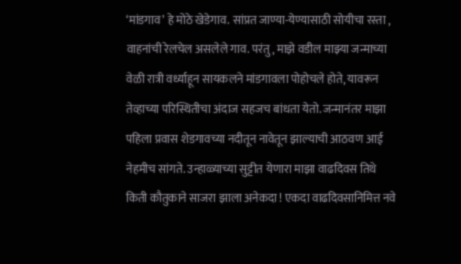‘मांडगाव’ हे मोठे खेडेगाव. सांप्रत जाण्या-येण्यासाठी सोयीचा रस्ता , वाहनांची रेलचेल असलेले गाव. परंतु , माझे वडील माझ्या जन्माच्या वेळी रात्री वर्ध्याहून सायकलने मांडगावला पोहोचले होते, यावरून तेव्हाच्या परिस्थितीचा अंदाज सहजच बांधता येतो. जन्मानंतर माझा पहिला प्रवास शेडगावच्या नदीतून नावेतून झाल्याची आठवण आई नेहमीच सांगते. उन्हाळ्याच्या सुट्टीत येणारा माझा वाढदिवस तिथे किती कौतुकाने साजरा झाला अनेकदा ! एकदा वाढदिवसानिमित्त नवे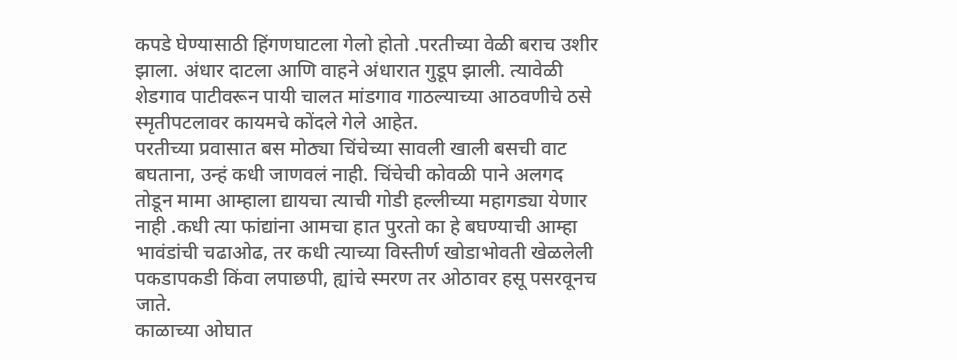कपडे घेण्यासाठी हिंगणघाटला गेलो होतो .परतीच्या वेळी बराच उशीर झाला. अंधार दाटला आणि वाहने अंधारात गुडूप झाली. त्यावेळी शेडगाव पाटीवरून पायी चालत मांडगाव गाठल्याच्या आठवणीचे ठसे स्मृतीपटलावर कायमचे कोंदले गेले आहेत.
परतीच्या प्रवासात बस मोठ्या चिंचेच्या सावली खाली बसची वाट बघताना, उन्हं कधी जाणवलं नाही. चिंचेची कोवळी पाने अलगद तोडून मामा आम्हाला द्यायचा त्याची गोडी हल्लीच्या महागड्या येणार नाही .कधी त्या फांद्यांना आमचा हात पुरतो का हे बघण्याची आम्हा भावंडांची चढाओढ, तर कधी त्याच्या विस्तीर्ण खोडाभोवती खेळलेली पकडापकडी किंवा लपाछपी, ह्यांचे स्मरण तर ओठावर हसू पसरवूनच जाते.
काळाच्या ओघात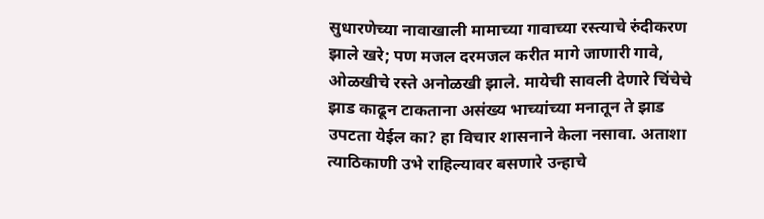सुधारणेच्या नावाखाली मामाच्या गावाच्या रस्त्याचे रुंदीकरण झाले खरे; पण मजल दरमजल करीत मागे जाणारी गावे, ओळखीचे रस्ते अनोळखी झाले. मायेची सावली देणारे चिंचेचे झाड काढून टाकताना असंख्य भाच्यांच्या मनातून ते झाड उपटता येईल का? हा विचार शासनाने केला नसावा. अताशा त्याठिकाणी उभे राहिल्यावर बसणारे उन्हाचे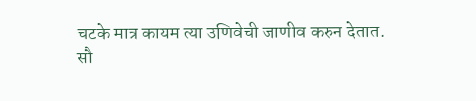चटके मात्र कायम त्या उणिवेची जाणीव करुन देतात.
सौ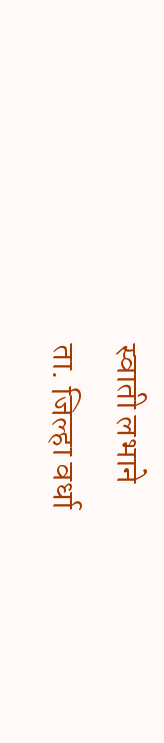स्वाती लभाने
ता. जिल्हा वर्धा